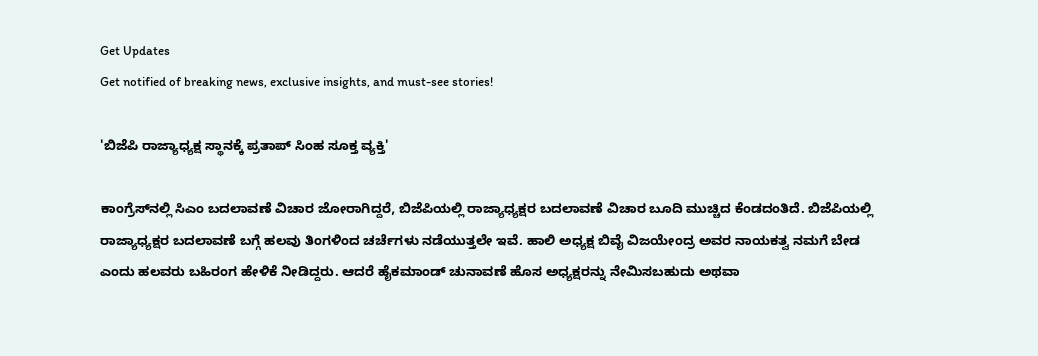Get Updates
Get notified of breaking news, exclusive insights, and must-see stories!

'ಬಿಜೆಪಿ ರಾಜ್ಯಾಧ್ಯಕ್ಷ ಸ್ಥಾನಕ್ಕೆ ಪ್ರತಾಪ್‌ ಸಿಂಹ ಸೂಕ್ತ ವ್ಯಕ್ತಿ'

ಕಾಂಗ್ರೆಸ್‌ನಲ್ಲಿ ಸಿಎಂ ಬದಲಾವಣೆ ವಿಚಾರ ಜೋರಾಗಿದ್ದರೆ, ಬಿಜೆಪಿಯಲ್ಲಿ ರಾಜ್ಯಾಧ್ಯಕ್ಷರ ಬದಲಾವಣೆ ವಿಚಾರ ಬೂದಿ ಮುಚ್ಚಿದ ಕೆಂಡದಂತಿದೆ. ಬಿಜೆಪಿಯಲ್ಲಿ ರಾಜ್ಯಾಧ್ಯಕ್ಷರ ಬದಲಾವಣೆ ಬಗ್ಗೆ ಹಲವು ತಿಂಗಳಿಂದ ಚರ್ಚೆಗಳು ನಡೆಯುತ್ತಲೇ ಇವೆ. ಹಾಲಿ ಅಧ್ಯಕ್ಷ ಬಿವೈ ವಿಜಯೇಂದ್ರ ಅವರ ನಾಯಕತ್ವ ನಮಗೆ ಬೇಡ ಎಂದು ಹಲವರು ಬಹಿರಂಗ ಹೇಳಿಕೆ ನೀಡಿದ್ದರು. ಆದರೆ ಹೈಕಮಾಂಡ್‌ ಚುನಾವಣೆ ಹೊಸ ಅಧ್ಯಕ್ಷರನ್ನು ನೇಮಿಸಬಹುದು ಅಥವಾ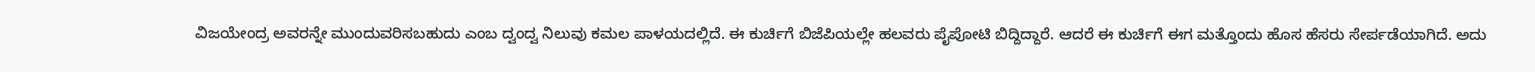ವಿಜಯೇಂದ್ರ ಅವರನ್ನೇ ಮುಂದುವರಿಸಬಹುದು ಎಂಬ ದ್ವಂದ್ವ ನಿಲುವು ಕಮಲ ಪಾಳಯದಲ್ಲಿದೆ. ಈ ಕುರ್ಚಿಗೆ ಬಿಜೆಪಿಯಲ್ಲೇ ಹಲವರು ಪೈಪೋಟಿ ಬಿದ್ದಿದ್ದಾರೆ. ಆದರೆ ಈ ಕುರ್ಚಿಗೆ ಈಗ ಮತ್ತೊಂದು ಹೊಸ ಹೆಸರು ಸೇರ್ಪಡೆಯಾಗಿದೆ. ಅದು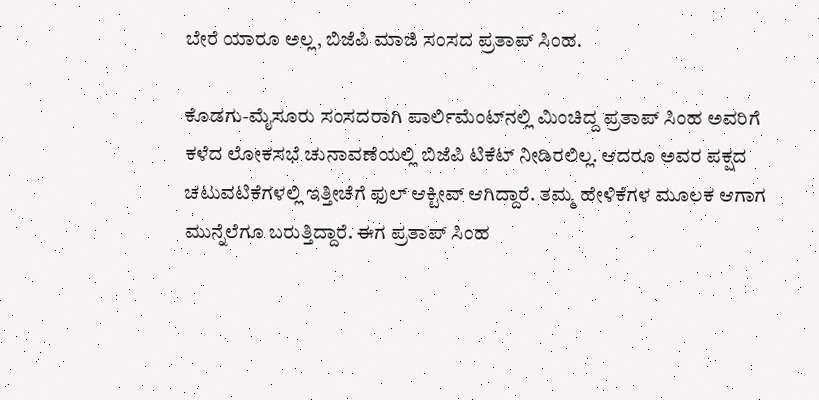ಬೇರೆ ಯಾರೂ ಅಲ್ಲ, ಬಿಜೆಪಿ ಮಾಜಿ ಸಂಸದ ಪ್ರತಾಪ್‌ ಸಿಂಹ.

ಕೊಡಗು-ಮೈಸೂರು ಸಂಸದರಾಗಿ ಪಾರ್ಲಿಮೆಂಟ್‌ನಲ್ಲಿ ಮಿಂಚಿದ್ದ ಪ್ರತಾಪ್‌ ಸಿಂಹ ಅವರಿಗೆ ಕಳೆದ ಲೋಕಸಭೆ ಚುನಾವಣೆಯಲ್ಲಿ ಬಿಜೆಪಿ ಟಿಕೆಟ್‌ ನೀಡಿರಲಿಲ್ಲ. ಆದರೂ ಅವರ ಪಕ್ಷದ ಚಟುವಟಿಕೆಗಳಲ್ಲಿ ಇತ್ತೀಚೆಗೆ ಫುಲ್‌ ಆಕ್ಟೀವ್‌ ಆಗಿದ್ದಾರೆ. ತಮ್ಮ ಹೇಳಿಕೆಗಳ ಮೂಲಕ ಆಗಾಗ ಮುನ್ನೆಲೆಗೂ ಬರುತ್ತಿದ್ದಾರೆ. ಈಗ ಪ್ರತಾಪ್‌ ಸಿಂಹ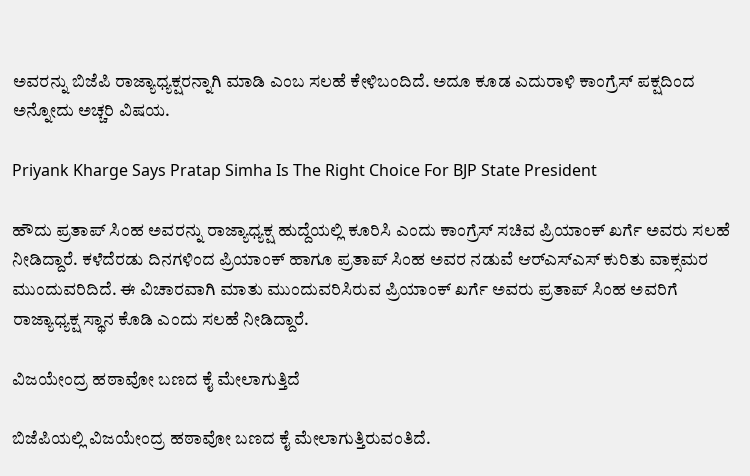ಅವರನ್ನು ಬಿಜೆಪಿ ರಾಜ್ಯಾಧ್ಯಕ್ಷರನ್ನಾಗಿ ಮಾಡಿ ಎಂಬ ಸಲಹೆ ಕೇಳಿಬಂದಿದೆ. ಅದೂ ಕೂಡ ಎದುರಾಳಿ ಕಾಂಗ್ರೆಸ್‌ ಪಕ್ಷದಿಂದ ಅನ್ನೋದು ಅಚ್ಚರಿ ವಿಷಯ.

Priyank Kharge Says Pratap Simha Is The Right Choice For BJP State President

ಹೌದು ಪ್ರತಾಪ್‌ ಸಿಂಹ ಅವರನ್ನು ರಾಜ್ಯಾಧ್ಯಕ್ಷ ಹುದ್ದೆಯಲ್ಲಿ ಕೂರಿಸಿ ಎಂದು ಕಾಂಗ್ರೆಸ್‌ ಸಚಿವ ಪ್ರಿಯಾಂಕ್‌ ಖರ್ಗೆ ಅವರು ಸಲಹೆ ನೀಡಿದ್ದಾರೆ. ಕಳೆದೆರಡು ದಿನಗಳಿಂದ ಪ್ರಿಯಾಂಕ್‌ ಹಾಗೂ ಪ್ರತಾಪ್‌ ಸಿಂಹ ಅವರ ನಡುವೆ ಆರ್‌ಎಸ್‌ಎಸ್‌ ಕುರಿತು ವಾಕ್ಸಮರ ಮುಂದುವರಿದಿದೆ. ಈ ವಿಚಾರವಾಗಿ ಮಾತು ಮುಂದುವರಿಸಿರುವ ಪ್ರಿಯಾಂಕ್‌ ಖರ್ಗೆ ಅವರು ಪ್ರತಾಪ್‌ ಸಿಂಹ ಅವರಿಗೆ ರಾಜ್ಯಾಧ್ಯಕ್ಷ ಸ್ಥಾನ ಕೊಡಿ ಎಂದು ಸಲಹೆ ನೀಡಿದ್ದಾರೆ.

ವಿಜಯೇಂದ್ರ ಹಠಾವೋ ಬಣದ ಕೈ ಮೇಲಾಗುತ್ತಿದೆ

ಬಿಜೆಪಿಯಲ್ಲಿ ವಿಜಯೇಂದ್ರ ಹಠಾವೋ ಬಣದ ಕೈ ಮೇಲಾಗುತ್ತಿರುವಂತಿದೆ.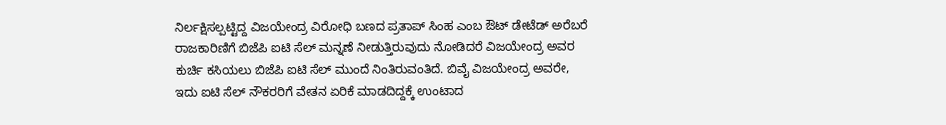ನಿರ್ಲಕ್ಷಿಸಲ್ಪಟ್ಟಿದ್ದ ವಿಜಯೇಂದ್ರ ವಿರೋಧಿ ಬಣದ ಪ್ರತಾಪ್‌ ಸಿಂಹ ಎಂಬ ಔಟ್ ಡೇಟೆಡ್ ಅರೆಬರೆ ರಾಜಕಾರಿಣಿಗೆ ಬಿಜೆಪಿ ಐಟಿ ಸೆಲ್‌ ಮನ್ನಣೆ ನೀಡುತ್ತಿರುವುದು ನೋಡಿದರೆ ವಿಜಯೇಂದ್ರ ಅವರ ಕುರ್ಚಿ ಕಸಿಯಲು ಬಿಜೆಪಿ ಐಟಿ ಸೆಲ್ ಮುಂದೆ ನಿಂತಿರುವಂತಿದೆ. ಬಿವೈ ವಿಜಯೇಂದ್ರ ಅವರೇ, ಇದು ಐಟಿ ಸೆಲ್ ನೌಕರರಿಗೆ ವೇತನ ಏರಿಕೆ ಮಾಡದಿದ್ದಕ್ಕೆ ಉಂಟಾದ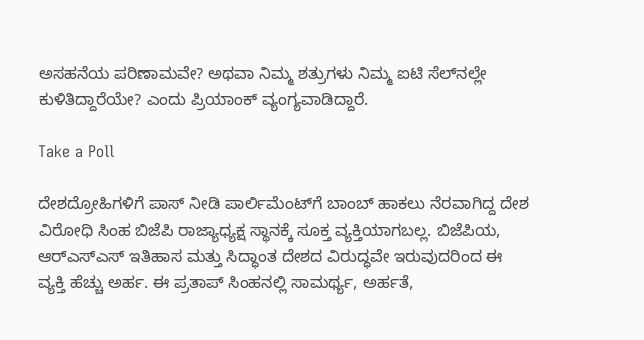ಅಸಹನೆಯ ಪರಿಣಾಮವೇ? ಅಥವಾ ನಿಮ್ಮ ಶತ್ರುಗಳು ನಿಮ್ಮ ಐಟಿ ಸೆಲ್‌ನಲ್ಲೇ ಕುಳಿತಿದ್ದಾರೆಯೇ? ಎಂದು ಪ್ರಿಯಾಂಕ್‌ ವ್ಯಂಗ್ಯವಾಡಿದ್ದಾರೆ.

Take a Poll

ದೇಶದ್ರೋಹಿಗಳಿಗೆ ಪಾಸ್ ನೀಡಿ ಪಾರ್ಲಿಮೆಂಟ್‌ಗೆ ಬಾಂಬ್ ಹಾಕಲು ನೆರವಾಗಿದ್ದ ದೇಶ ವಿರೋಧಿ ಸಿಂಹ ಬಿಜೆಪಿ ರಾಜ್ಯಾಧ್ಯಕ್ಷ ಸ್ಥಾನಕ್ಕೆ ಸೂಕ್ತ ವ್ಯಕ್ತಿಯಾಗಬಲ್ಲ. ಬಿಜೆಪಿಯ, ಆರ್‌ಎಸ್‌ಎಸ್‌ ಇತಿಹಾಸ ಮತ್ತು ಸಿದ್ಧಾಂತ ದೇಶದ ವಿರುದ್ಧವೇ ಇರುವುದರಿಂದ ಈ ವ್ಯಕ್ತಿ ಹೆಚ್ಚು ಅರ್ಹ. ಈ ಪ್ರತಾಪ್ ಸಿಂಹನಲ್ಲಿ ಸಾಮರ್ಥ್ಯ, ಅರ್ಹತೆ,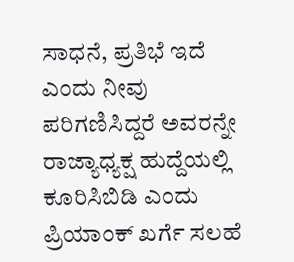ಸಾಧನೆ, ಪ್ರತಿಭೆ ಇದೆ ಎಂದು ನೀವು ಪರಿಗಣಿಸಿದ್ದರೆ ಅವರನ್ನೇ ರಾಜ್ಯಾಧ್ಯಕ್ಷ ಹುದ್ದೆಯಲ್ಲಿ ಕೂರಿಸಿಬಿಡಿ ಎಂದು ಪ್ರಿಯಾಂಕ್‌ ಖರ್ಗೆ ಸಲಹೆ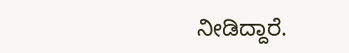ನೀಡಿದ್ದಾರೆ.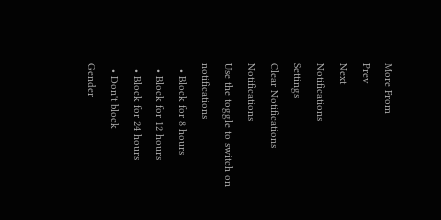More From
Prev
Next
Notifications
Settings
Clear Notifications
Notifications
Use the toggle to switch on notifications
  • Block for 8 hours
  • Block for 12 hours
  • Block for 24 hours
  • Don't block
Gender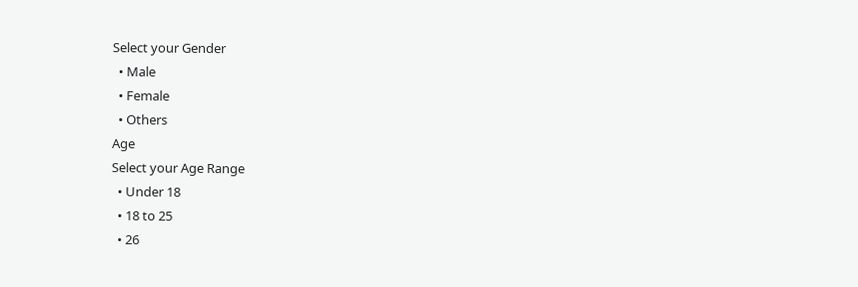Select your Gender
  • Male
  • Female
  • Others
Age
Select your Age Range
  • Under 18
  • 18 to 25
  • 26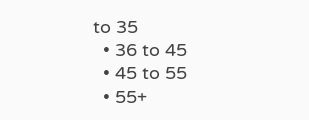to 35
  • 36 to 45
  • 45 to 55
  • 55+